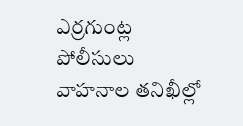ఎర్రగుంట్ల పోలీసులు వాహనాల తనిఖీల్లో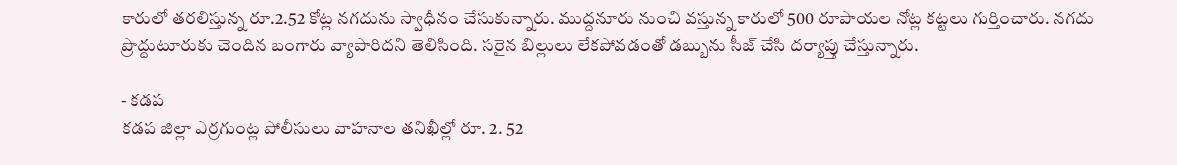కారులో తరలిస్తున్న రూ.2.52 కోట్ల నగదును స్వాధీనం చేసుకున్నారు. ముద్దనూరు నుంచి వస్తున్న కారులో 500 రూపాయల నోట్ల కట్టలు గుర్తించారు. నగదు ప్రొద్దుటూరుకు చెందిన బంగారు వ్యాపారిదని తెలిసింది. సరైన బిల్లులు లేకపోవడంతో డబ్బును సీజ్ చేసి దర్యాప్తు చేస్తున్నారు.

- కడప
కడప జిల్లా ఎర్రగుంట్ల పోలీసులు వాహనాల తనిఖీల్లో రూ. 2. 52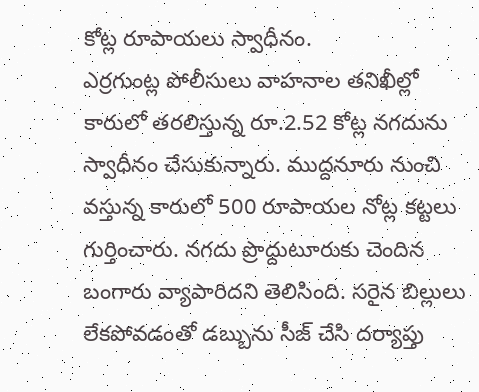కోట్ల రూపాయలు స్వాధీనం.
ఎర్రగుంట్ల పోలీసులు వాహనాల తనిఖీల్లో కారులో తరలిస్తున్న రూ.2.52 కోట్ల నగదును స్వాధీనం చేసుకున్నారు. ముద్దనూరు నుంచి వస్తున్న కారులో 500 రూపాయల నోట్ల కట్టలు గుర్తించారు. నగదు ప్రొద్దుటూరుకు చెందిన బంగారు వ్యాపారిదని తెలిసింది. సరైన బిల్లులు లేకపోవడంతో డబ్బును సీజ్ చేసి దర్యాప్తు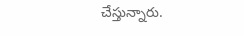చేస్తున్నారు.